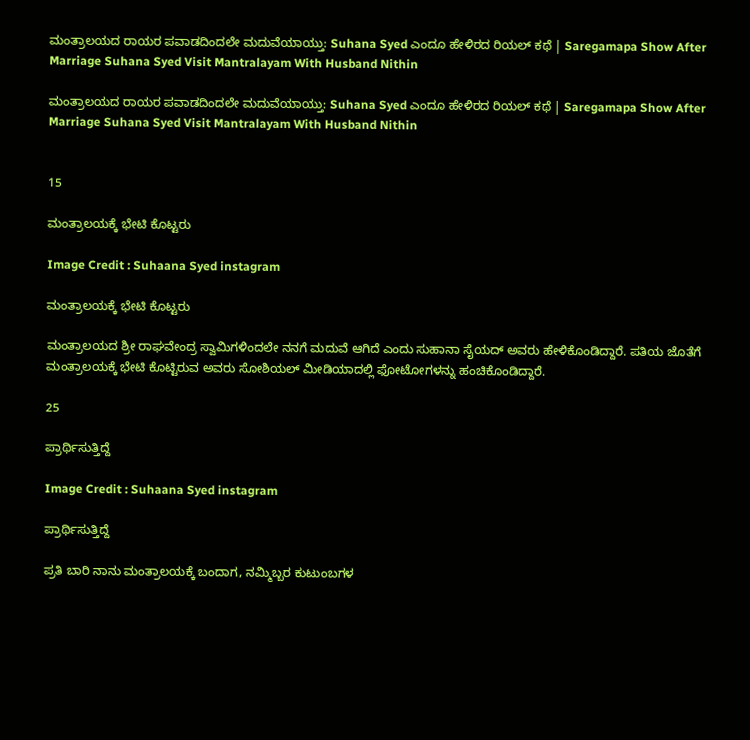ಮಂತ್ರಾಲಯದ ರಾಯರ ಪವಾಡದಿಂದಲೇ ಮದುವೆಯಾಯ್ತು: Suhana Syed ಎಂದೂ ಹೇಳಿರದ ರಿಯಲ್ ಕಥೆ | Saregamapa Show After Marriage Suhana Syed Visit Mantralayam With Husband Nithin

ಮಂತ್ರಾಲಯದ ರಾಯರ ಪವಾಡದಿಂದಲೇ ಮದುವೆಯಾಯ್ತು: Suhana Syed ಎಂದೂ ಹೇಳಿರದ ರಿಯಲ್ ಕಥೆ | Saregamapa Show After Marriage Suhana Syed Visit Mantralayam With Husband Nithin


15

ಮಂತ್ರಾಲಯಕ್ಕೆ ಭೇಟಿ ಕೊಟ್ಟರು

Image Credit : Suhaana Syed instagram

ಮಂತ್ರಾಲಯಕ್ಕೆ ಭೇಟಿ ಕೊಟ್ಟರು

ಮಂತ್ರಾಲಯದ ಶ್ರೀ ರಾಘವೇಂದ್ರ ಸ್ವಾಮಿಗಳಿಂದಲೇ ನನಗೆ ಮದುವೆ ಆಗಿದೆ ಎಂದು ಸುಹಾನಾ ಸೈಯದ್‌ ಅವರು ಹೇಳಿಕೊಂಡಿದ್ದಾರೆ. ಪತಿಯ ಜೊತೆಗೆ ಮಂತ್ರಾಲಯಕ್ಕೆ ಭೇಟಿ ಕೊಟ್ಟಿರುವ ಅವರು ಸೋಶಿಯಲ್‌ ಮೀಡಿಯಾದಲ್ಲಿ ಫೋಟೋಗಳನ್ನು ಹಂಚಿಕೊಂಡಿದ್ದಾರೆ.

25

ಪ್ರಾರ್ಥಿಸುತ್ತಿದ್ದೆ

Image Credit : Suhaana Syed instagram

ಪ್ರಾರ್ಥಿಸುತ್ತಿದ್ದೆ

ಪ್ರತಿ ಬಾರಿ ನಾನು ಮಂತ್ರಾಲಯಕ್ಕೆ ಬಂದಾಗ, ನಮ್ಮಿಬ್ಬರ ಕುಟುಂಬಗಳ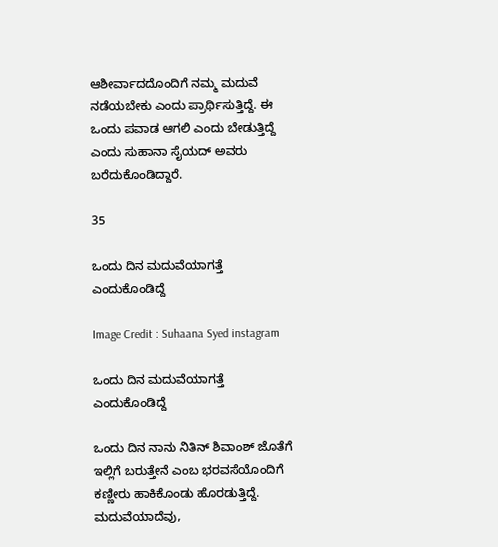ಆಶೀರ್ವಾದದೊಂದಿಗೆ ನಮ್ಮ ಮದುವೆ ನಡೆಯಬೇಕು ಎಂದು ಪ್ರಾರ್ಥಿಸುತ್ತಿದ್ದೆ. ಈ ಒಂದು ಪವಾಡ ಆಗಲಿ ಎಂದು ಬೇಡುತ್ತಿದ್ದೆ ಎಂದು ಸುಹಾನಾ ಸೈಯದ್‌ ಅವರು ಬರೆದುಕೊಂಡಿದ್ದಾರೆ.

35

ಒಂದು ದಿನ ಮದುವೆಯಾಗತ್ತೆ ಎಂದುಕೊಂಡಿದ್ದೆ

Image Credit : Suhaana Syed instagram

ಒಂದು ದಿನ ಮದುವೆಯಾಗತ್ತೆ ಎಂದುಕೊಂಡಿದ್ದೆ

ಒಂದು ದಿನ ನಾನು ನಿತಿನ್‌ ಶಿವಾಂಶ್‌ ಜೊತೆಗೆ ಇಲ್ಲಿಗೆ ಬರುತ್ತೇನೆ ಎಂಬ ಭರವಸೆಯೊಂದಿಗೆ ಕಣ್ಣೀರು ಹಾಕಿಕೊಂಡು ಹೊರಡುತ್ತಿದ್ದೆ. ಮದುವೆಯಾದೆವು,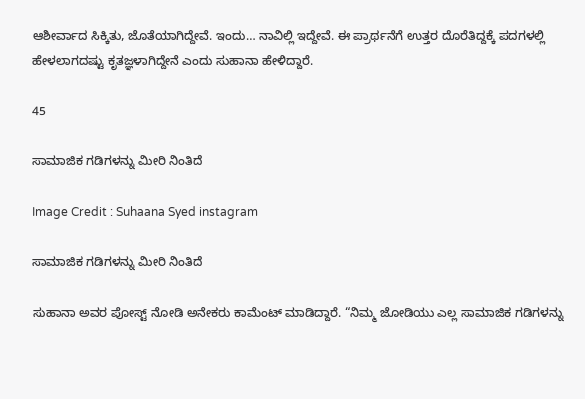ಆಶೀರ್ವಾದ ಸಿಕ್ಕಿತು, ಜೊತೆಯಾಗಿದ್ದೇವೆ. ಇಂದು… ನಾವಿಲ್ಲಿ ಇದ್ದೇವೆ. ಈ ಪ್ರಾರ್ಥನೆಗೆ ಉತ್ತರ ದೊರೆತಿದ್ದಕ್ಕೆ ಪದಗಳಲ್ಲಿ ಹೇಳಲಾಗದಷ್ಟು ಕೃತಜ್ಞಳಾಗಿದ್ದೇನೆ ಎಂದು ಸುಹಾನಾ ಹೇಳಿದ್ದಾರೆ.

45

ಸಾಮಾಜಿಕ ಗಡಿಗಳನ್ನು ಮೀರಿ ನಿಂತಿದೆ

Image Credit : Suhaana Syed instagram

ಸಾಮಾಜಿಕ ಗಡಿಗಳನ್ನು ಮೀರಿ ನಿಂತಿದೆ

ಸುಹಾನಾ ಅವರ ಪೋಸ್ಟ್‌ ನೋಡಿ ಅನೇಕರು ಕಾಮೆಂಟ್‌ ಮಾಡಿದ್ದಾರೆ. “ನಿಮ್ಮ ಜೋಡಿಯು ಎಲ್ಲ ಸಾಮಾಜಿಕ ಗಡಿಗಳನ್ನು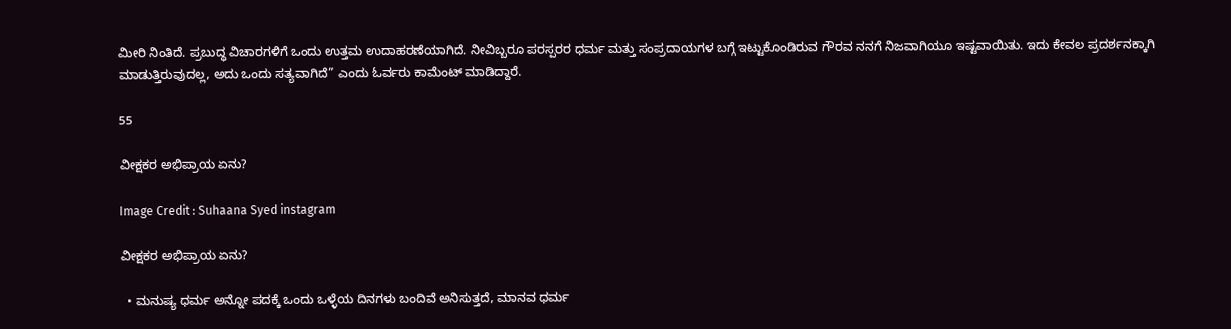ಮೀರಿ ನಿಂತಿದೆ. ಪ್ರಬುದ್ಧ ವಿಚಾರಗಳಿಗೆ ಒಂದು ಉತ್ತಮ ಉದಾಹರಣೆಯಾಗಿದೆ. ನೀವಿಬ್ಬರೂ ಪರಸ್ಪರರ ಧರ್ಮ ಮತ್ತು ಸಂಪ್ರದಾಯಗಳ ಬಗ್ಗೆ ಇಟ್ಟುಕೊಂಡಿರುವ ಗೌರವ ನನಗೆ ನಿಜವಾಗಿಯೂ ಇಷ್ಟವಾಯಿತು. ಇದು ಕೇವಲ ಪ್ರದರ್ಶನಕ್ಕಾಗಿ ಮಾಡುತ್ತಿರುವುದಲ್ಲ, ಅದು ಒಂದು ಸತ್ಯವಾಗಿದೆ” ಎಂದು ಓರ್ವರು ಕಾಮೆಂಟ್‌ ಮಾಡಿದ್ದಾರೆ.

55

ವೀಕ್ಷಕರ ಅಭಿಪ್ರಾಯ ಏನು?

Image Credit : Suhaana Syed instagram

ವೀಕ್ಷಕರ ಅಭಿಪ್ರಾಯ ಏನು?

  • ಮನುಷ್ಯ ಧರ್ಮ ಅನ್ನೋ ಪದಕ್ಕೆ ಒಂದು ಒಳ್ಳೆಯ ದಿನಗಳು ಬಂದಿವೆ ಅನಿಸುತ್ತದೆ, ಮಾನವ ಧರ್ಮ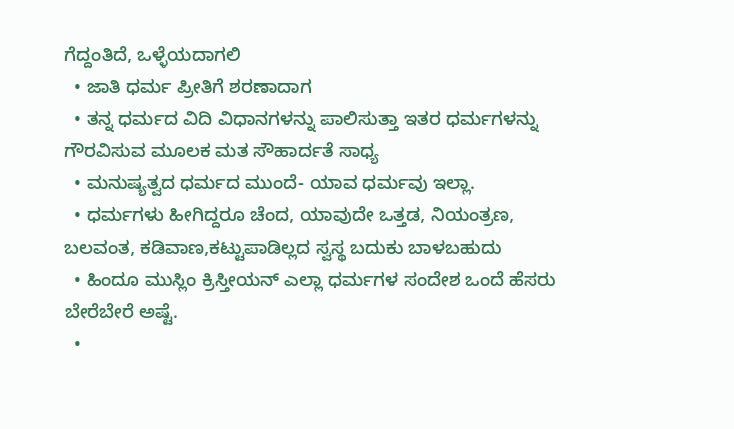ಗೆದ್ದಂತಿದೆ, ಒಳ್ಳೆಯದಾಗಲಿ
  • ಜಾತಿ ಧರ್ಮ ಪ್ರೀತಿಗೆ ಶರಣಾದಾಗ
  • ತನ್ನ ಧರ್ಮದ ವಿದಿ ವಿಧಾನಗಳನ್ನು ಪಾಲಿಸುತ್ತಾ ಇತರ ಧರ್ಮಗಳನ್ನು ಗೌರವಿಸುವ ಮೂಲಕ ಮತ ಸೌಹಾರ್ದತೆ ಸಾಧ್ಯ
  • ಮನುಷ್ಯತ್ವದ ಧರ್ಮದ ಮುಂದೆ- ಯಾವ ಧರ್ಮವು ಇಲ್ಲಾ.
  • ಧರ್ಮಗಳು ಹೀಗಿದ್ದರೂ ಚೆಂದ, ಯಾವುದೇ ಒತ್ತಡ, ನಿಯಂತ್ರಣ, ಬಲವಂತ, ಕಡಿವಾಣ,ಕಟ್ಟುಪಾಡಿಲ್ಲದ ಸ್ವಸ್ಥ ಬದುಕು ಬಾಳಬಹುದು
  • ಹಿಂದೂ ಮುಸ್ಲಿಂ ಕ್ರಿಸ್ತೀಯನ್ ಎಲ್ಲಾ ಧರ್ಮಗಳ ಸಂದೇಶ ಒಂದೆ ಹೆಸರು ಬೇರೆಬೇರೆ ಅಷ್ಟೆ.
  •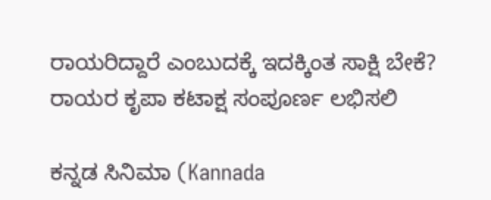ರಾಯರಿದ್ದಾರೆ ಎಂಬುದಕ್ಕೆ ಇದಕ್ಕಿಂತ ಸಾಕ್ಷಿ ಬೇಕೆ? ರಾಯರ ಕೃಪಾ ಕಟಾಕ್ಷ ಸಂಪೂರ್ಣ ಲಭಿಸಲಿ

ಕನ್ನಡ ಸಿನಿಮಾ (Kannada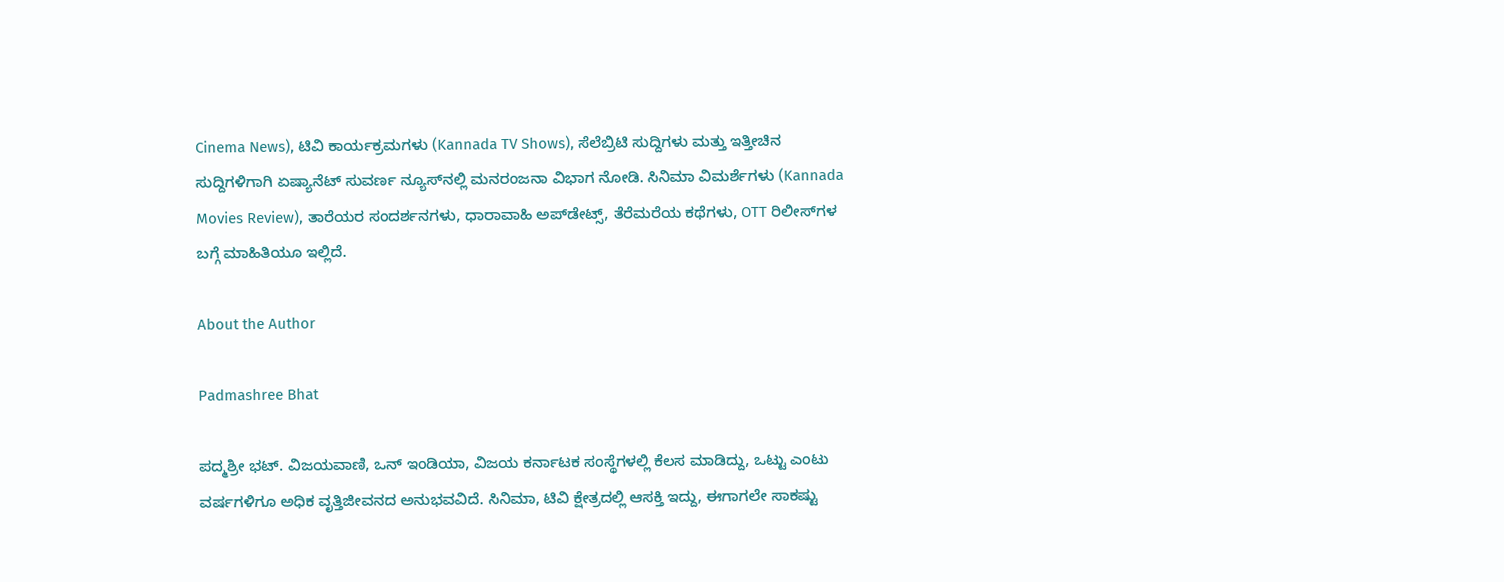Cinema News), ಟಿವಿ ಕಾರ್ಯಕ್ರಮಗಳು (Kannada TV Shows), ಸೆಲೆಬ್ರಿಟಿ ಸುದ್ದಿಗಳು ಮತ್ತು ಇತ್ತೀಚಿನ ಸುದ್ದಿಗಳಿಗಾಗಿ ಏಷ್ಯಾನೆಟ್ ಸುವರ್ಣ ನ್ಯೂಸ್‌ನಲ್ಲಿ ಮನರಂಜನಾ ವಿಭಾಗ ನೋಡಿ. ಸಿನಿಮಾ ವಿಮರ್ಶೆಗಳು (Kannada Movies Review), ತಾರೆಯರ ಸಂದರ್ಶನಗಳು, ಧಾರಾವಾಹಿ ಅಪ್‌ಡೇಟ್ಸ್‌, ತೆರೆಮರೆಯ ಕಥೆಗಳು, OTT ರಿಲೀಸ್‌ಗಳ ಬಗ್ಗೆ ಮಾಹಿತಿಯೂ ಇಲ್ಲಿದೆ.

About the Author

Padmashree Bhat

ಪದ್ಮಶ್ರೀ ಭಟ್. ವಿಜಯವಾಣಿ, ಒನ್ ಇಂಡಿಯಾ, ವಿಜಯ ಕರ್ನಾಟಕ ಸಂಸ್ಥೆಗಳಲ್ಲಿ ಕೆಲಸ ಮಾಡಿದ್ದು, ಒಟ್ಟು ಎಂಟು ವರ್ಷಗಳಿಗೂ ಅಧಿಕ ವೃತ್ತಿಜೀವನದ ಅನುಭವವಿದೆ. ಸಿನಿಮಾ, ಟಿವಿ ಕ್ಷೇತ್ರದಲ್ಲಿ ಆಸಕ್ತಿ ಇದ್ದು, ಈಗಾಗಲೇ ಸಾಕಷ್ಟು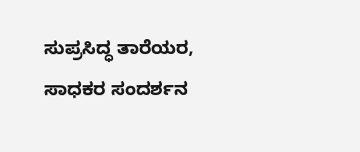ಸುಪ್ರಸಿದ್ಧ ತಾರೆಯರ, ಸಾಧಕರ ಸಂದರ್ಶನ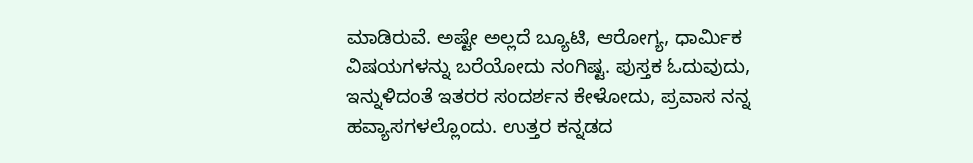ಮಾಡಿರುವೆ. ಅಷ್ಟೇ ಅಲ್ಲದೆ ಬ್ಯೂಟಿ, ಆರೋಗ್ಯ, ಧಾರ್ಮಿಕ ವಿಷಯಗಳನ್ನು ಬರೆಯೋದು ನಂಗಿಷ್ಟ. ಪುಸ್ತಕ ಓದುವುದು, ಇನ್ನುಳಿದಂತೆ ಇತರರ ಸಂದರ್ಶನ ಕೇಳೋದು, ಪ್ರವಾಸ ನನ್ನ ಹವ್ಯಾಸಗಳಲ್ಲೊಂದು. ಉತ್ತರ ಕನ್ನಡದ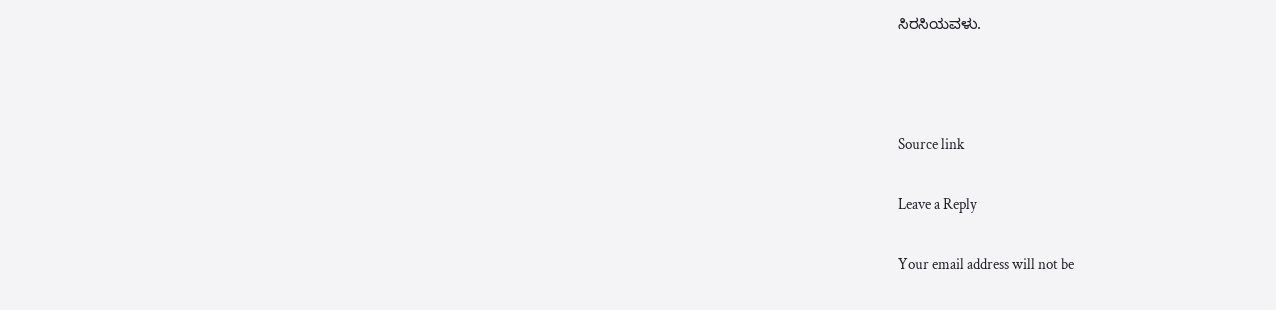ಸಿರಸಿಯವಳು.



Source link

Leave a Reply

Your email address will not be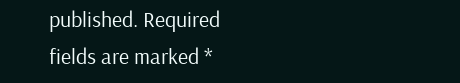published. Required fields are marked *